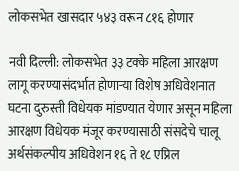लोकसभेत खासदार ५४३ वरून ८१६ होणार

नवी दिल्ली: लोकसभेत ३३ टक्के महिला आरक्षण लागू करण्यासंदर्भात होणाऱ्या विशेष अधिवेशनात घटना दुरुस्ती विधेयक मांडण्यात येणार असून महिला आरक्षण विधेयक मंजूर करण्यासाठी संसदेचे चालू अर्थसंकल्पीय अधिवेशन १६ ते १८ एप्रिल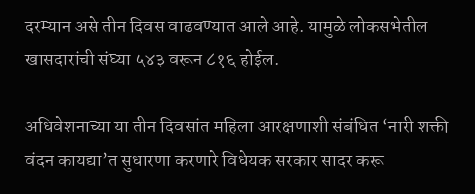दरम्यान असे तीन दिवस वाढवण्यात आले आहे. यामुळे लोकसभेतील खासदारांची संघ्या ५४३ वरून ८१६ होईल.

अधिवेशनाच्या या तीन दिवसांत महिला आरक्षणाशी संबंधित ‘नारी शक्ती वंदन कायद्या’त सुधारणा करणारे विधेयक सरकार सादर करू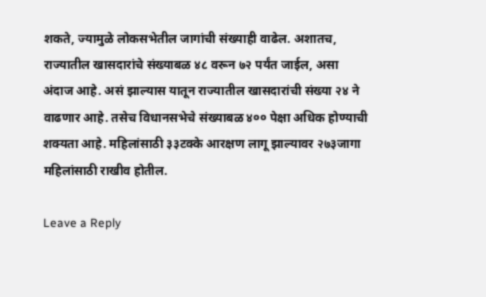शकते, ज्यामुळे लोकसभेतील जागांची संख्याही वाढेल. अशातच, राज्यातील खासदारांचे संख्याबळ ४८ वरून ७२ पर्यंत जाईल, असा अंदाज आहे. असं झाल्यास यातून राज्यातील खासदारांची संख्या २४ ने वाढणार आहे. तसेच विधानसभेचे संख्याबळ ४०० पेक्षा अधिक होण्याची शक्यता आहे. महिलांसाठी ३३टक्के आरक्षण लागू झाल्यावर २७३जागा महिलांसाठी राखीव होतील.

Leave a Reply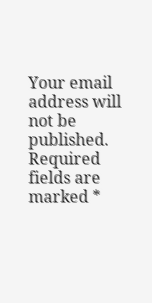Your email address will not be published. Required fields are marked *